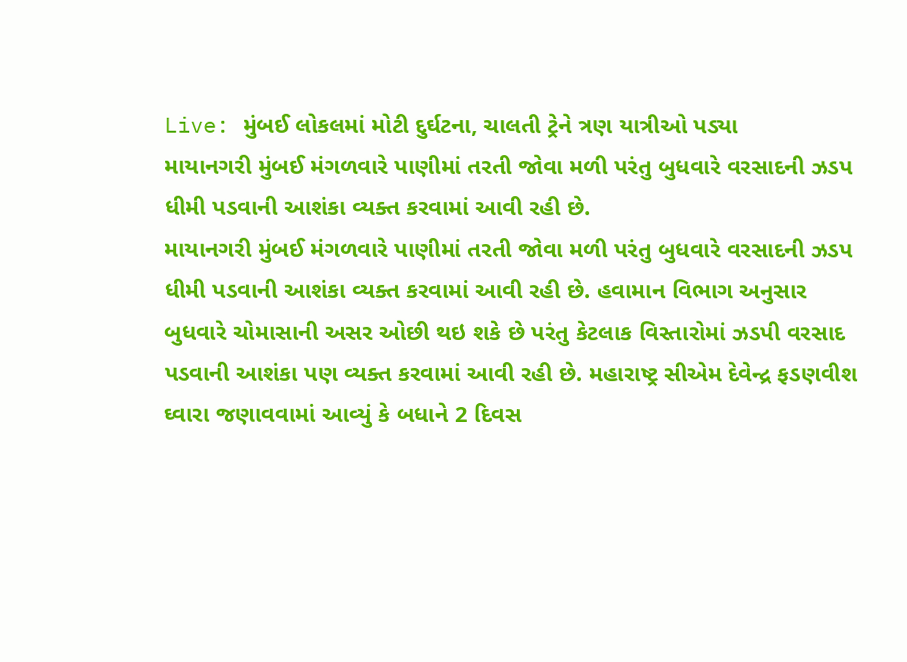Live: મુંબઈ લોકલમાં મોટી દુર્ઘટના, ચાલતી ટ્રેને ત્રણ યાત્રીઓ પડ્યા
માયાનગરી મુંબઈ મંગળવારે પાણીમાં તરતી જોવા મળી પરંતુ બુધવારે વરસાદની ઝડપ ધીમી પડવાની આશંકા વ્યક્ત કરવામાં આવી રહી છે.
માયાનગરી મુંબઈ મંગળવારે પાણીમાં તરતી જોવા મળી પરંતુ બુધવારે વરસાદની ઝડપ ધીમી પડવાની આશંકા વ્યક્ત કરવામાં આવી રહી છે. હવામાન વિભાગ અનુસાર બુધવારે ચોમાસાની અસર ઓછી થઇ શકે છે પરંતુ કેટલાક વિસ્તારોમાં ઝડપી વરસાદ પડવાની આશંકા પણ વ્યક્ત કરવામાં આવી રહી છે. મહારાષ્ટ્ર સીએમ દેવેન્દ્ર ફડણવીશ ઘ્વારા જણાવવામાં આવ્યું કે બધાને 2 દિવસ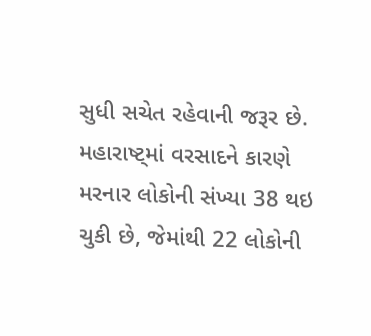સુધી સચેત રહેવાની જરૂર છે. મહારાષ્ટ્માં વરસાદને કારણે મરનાર લોકોની સંખ્યા 38 થઇ ચુકી છે, જેમાંથી 22 લોકોની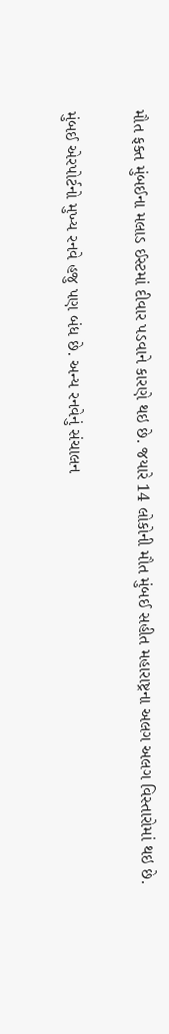મૌત ફક્ત મુંબઈના મલાડ ઈસ્ટમાં દીવાર પડવાને કારણે થઇ છે. જયારે 14 લોકોની મૌત મુંબઈ સહીત મહારાષ્ટ્રના અલગ અલગ વિસ્તારોમાં થઇ છે.

મુંબઈ એરપોર્ટનો મુખ્ય રનવે હજુ પણ બંધ છે. અન્ય રનવેનું સંચાલન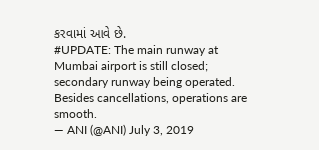કરવામાં આવે છે.
#UPDATE: The main runway at Mumbai airport is still closed; secondary runway being operated. Besides cancellations, operations are smooth.
— ANI (@ANI) July 3, 2019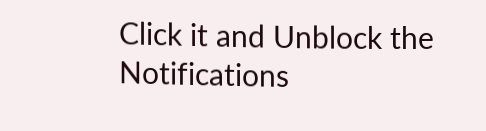Click it and Unblock the Notifications